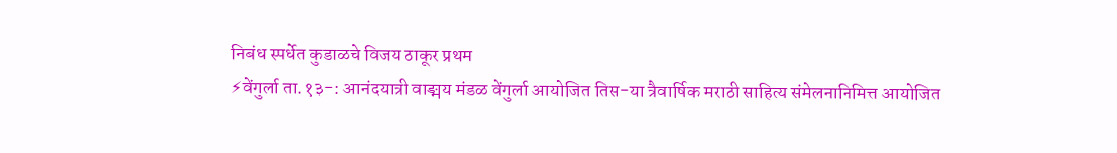निबंध स्पर्धेत कुडाळचे विजय ठाकूर प्रथम
⚡वेंगुर्ला ता.१३-: आनंदयात्री वाङ्मय मंडळ वेंगुर्ला आयोजित तिस-या त्रैवार्षिक मराठी साहित्य संमेलनानिमित्त आयोजित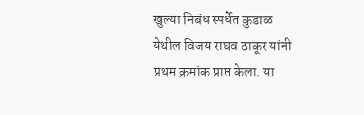खुल्या निबंध स्पर्धेत कुडाळ येथील विजय राघव ठाकूर यांनी प्रथम क्रमांक प्राप्त केला. या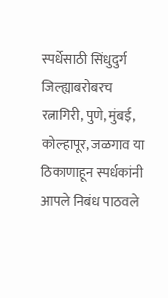स्पर्धेसाठी सिंधुदुर्ग जिल्ह्याबरोबरच रत्नागिरी, पुणे, मुंबई, कोल्हापूर, जळगाव या ठिकाणाहून स्पर्धकांनी आपले निबंध पाठवले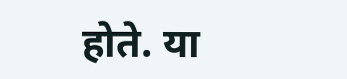होते. या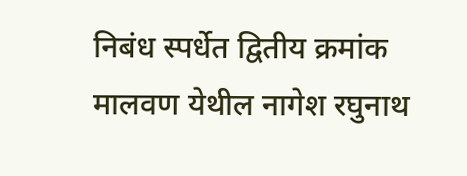निबंध स्पर्धेत द्वितीय क्रमांक मालवण येथील नागेश रघुनाथ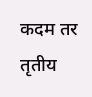कदम तर तृतीय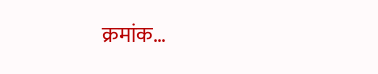क्रमांक…